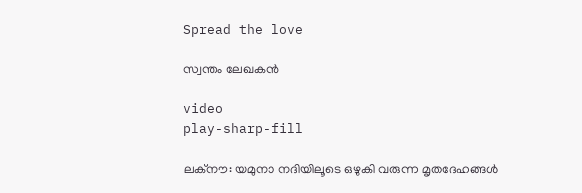Spread the love

സ്വന്തം ലേഖകന്‍

video
play-sharp-fill

ലക്‌നൗ: യമുനാ നദിയിലൂടെ ഒഴുകി വരുന്ന മൃതദേഹങ്ങള്‍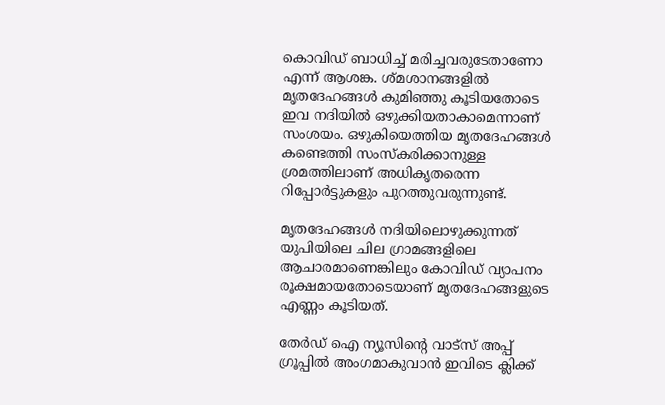കൊവിഡ് ബാധിച്ച് മരിച്ചവരുടേതാണോ എന്ന് ആശങ്ക. ശ്മശാനങ്ങളില്‍ മൃതദേഹങ്ങള്‍ കുമിഞ്ഞു കൂടിയതോടെ ഇവ നദിയില്‍ ഒഴുക്കിയതാകാമെന്നാണ് സംശയം. ഒഴുകിയെത്തിയ മൃതദേഹങ്ങള്‍ കണ്ടെത്തി സംസ്‌കരിക്കാനുള്ള ശ്രമത്തിലാണ് അധികൃതരെന്ന റിപ്പോര്‍ട്ടുകളും പുറത്തുവരുന്നുണ്ട്.

മൃതദേഹങ്ങള്‍ നദിയിലൊഴുക്കുന്നത് യുപിയിലെ ചില ഗ്രാമങ്ങളിലെ ആചാരമാണെങ്കിലും കോവിഡ് വ്യാപനം രൂക്ഷമായതോടെയാണ് മൃതദേഹങ്ങളുടെ എണ്ണം കൂടിയത്.

തേർഡ് ഐ ന്യൂസിന്റെ വാട്സ് അപ്പ് ഗ്രൂപ്പിൽ അംഗമാകുവാൻ ഇവിടെ ക്ലിക്ക്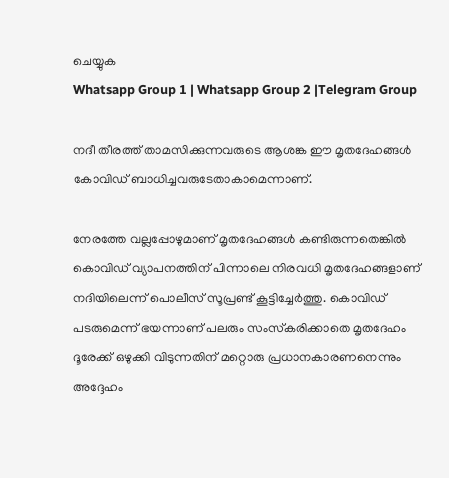ചെയ്യുക
Whatsapp Group 1 | Whatsapp Group 2 |Telegram Group

നദീ തീരത്ത് താമസിക്കുന്നവരുടെ ആശങ്ക ഈ മൃതദേഹങ്ങള്‍ കോവിഡ് ബാധിച്ചവരുടേതാകാമെന്നാണ്.

നേരത്തേ വല്ലപ്പോഴുമാണ് മൃതദേഹങ്ങള്‍ കണ്ടിരുന്നതെങ്കില്‍ കൊവിഡ് വ്യാപനത്തിന് പിന്നാലെ നിരവധി മൃതദേഹങ്ങളാണ് നദിയിലെന്ന് പൊലീസ് സൂപ്രണ്ട് കൂട്ടിച്ചേര്‍ത്തു. കൊവിഡ് പടരുമെന്ന് ഭയന്നാണ് പലരും സംസ്‌കരിക്കാതെ മൃതദേഹം ദൂരേക്ക് ഒഴുക്കി വിടുന്നതിന് മറ്റൊരു പ്രധാനകാരണനെന്നും അദ്ദേഹം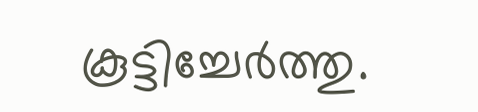കൂട്ടിച്ചേര്‍ത്തു.